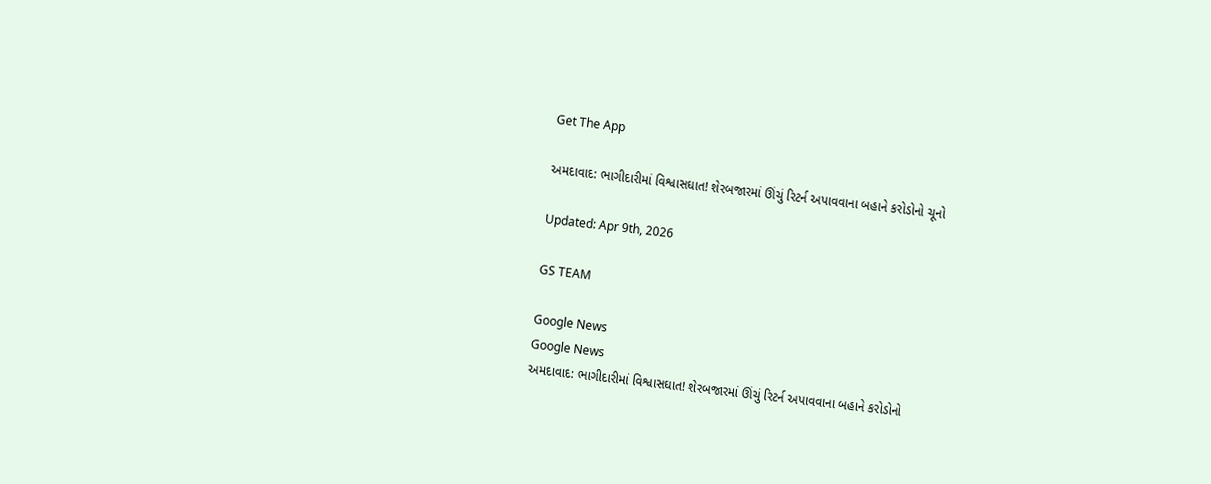Get The App

અમદાવાદ: ભાગીદારીમાં વિશ્વાસઘાત! શેરબજારમાં ઊંચું રિટર્ન અપાવવાના બહાને કરોડોનો ચૂનો

Updated: Apr 9th, 2026

GS TEAM

Google News
Google News
અમદાવાદ: ભાગીદારીમાં વિશ્વાસઘાત! શેરબજારમાં ઊંચું રિટર્ન અપાવવાના બહાને કરોડોનો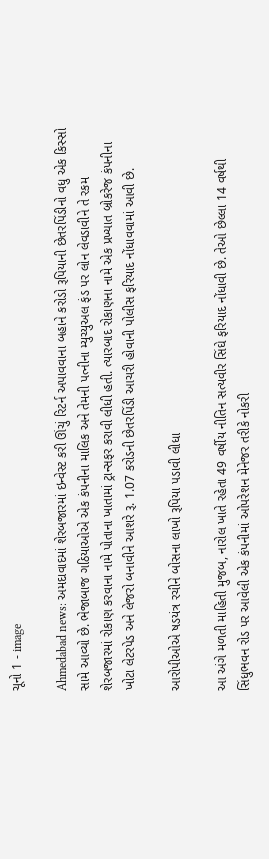ચૂનો 1 - image

Ahmedabad news: અમદાવાદમાં શેરબજારમાં ઇન્વેસ્ટ કરી ઊંચું રિટર્ન અપાવવાના બહાને કરોડો રૂપિયાની છેતરપિંડીનો વધુ એક કિસ્સો સામે આવ્યો છે. ભેજાબાજ ગઠિયાઓએ એક કંપનીના માલિક અને તેમની પત્નીના મ્યુચ્યુઅલ ફંડ પર લોન લેવડાવીને તે રકમ શેરબજારમાં રોકાણ કરવાના નામે પોતાના ખાતામાં ટ્રાન્સફર કરાવી લીધી હતી. ત્યારબાદ રોકાણના નામે એક પ્રખ્યાત બ્રોકરેજ કંપનીના ખોટા લેટરપેડ અને લેજરો બનાવીને આશરે રૂ. 1.07 કરોડની છેતરપિંડી આચરી હોવાની પોલીસ ફરિયાદ નોંધાવવામાં આવી છે.

આરોપીઓએ ષડયંત્ર રચીને બોસના લાખો રૂપિયા પડાવી લીધા

આ અંગે મળતી માહિતી મુજબ, નારોલ ખાતે રહેતા 49 વર્ષીય નીતિન સત્યવીર સિંઘે ફરિયાદ નોંધાવી છે. તેઓ છેલ્લા 14 વર્ષથી સિંધુભવન રોડ પર આવેલી એક કંપનીમાં ઓપરેશન મેનેજર તરીકે નોકરી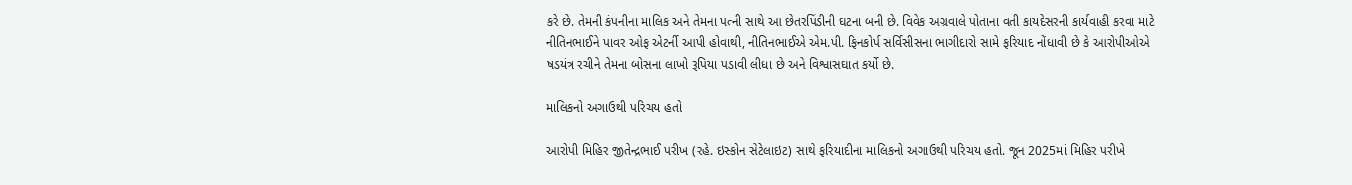કરે છે. તેમની કંપનીના માલિક અને તેમના પત્ની સાથે આ છેતરપિંડીની ઘટના બની છે. વિવેક અગ્રવાલે પોતાના વતી કાયદેસરની કાર્યવાહી કરવા માટે નીતિનભાઈને પાવર ઓફ એટર્ની આપી હોવાથી, નીતિનભાઈએ એમ.પી. ફિનકોર્પ સર્વિસીસના ભાગીદારો સામે ફરિયાદ નોંધાવી છે કે આરોપીઓએ ષડયંત્ર રચીને તેમના બોસના લાખો રૂપિયા પડાવી લીધા છે અને વિશ્વાસઘાત કર્યો છે.

માલિકનો અગાઉથી પરિચય હતો

આરોપી મિહિર જીતેન્દ્રભાઈ પરીખ (રહે. ઇસ્કોન સેટેલાઇટ) સાથે ફરિયાદીના માલિકનો અગાઉથી પરિચય હતો. જૂન 2025માં મિહિર પરીખે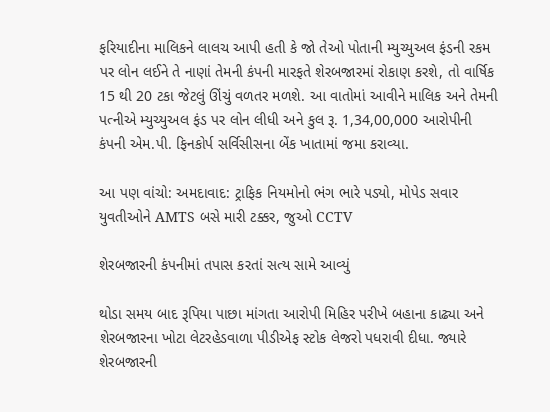ફરિયાદીના માલિકને લાલચ આપી હતી કે જો તેઓ પોતાની મ્યુચ્યુઅલ ફંડની રકમ પર લોન લઈને તે નાણાં તેમની કંપની મારફતે શેરબજારમાં રોકાણ કરશે, તો વાર્ષિક 15 થી 20 ટકા જેટલું ઊંચું વળતર મળશે. આ વાતોમાં આવીને માલિક અને તેમની પત્નીએ મ્યુચ્યુઅલ ફંડ પર લોન લીધી અને કુલ રૂ. 1,34,00,000 આરોપીની કંપની એમ.પી. ફિનકોર્પ સર્વિસીસના બેંક ખાતામાં જમા કરાવ્યા.

આ પણ વાંચો: અમદાવાદ: ટ્રાફિક નિયમોનો ભંગ ભારે પડ્યો, મોપેડ સવાર યુવતીઓને AMTS બસે મારી ટક્કર, જુઓ CCTV

શેરબજારની કંપનીમાં તપાસ કરતાં સત્ય સામે આવ્યું

થોડા સમય બાદ રૂપિયા પાછા માંગતા આરોપી મિહિર પરીખે બહાના કાઢ્યા અને શેરબજારના ખોટા લેટરહેડવાળા પીડીએફ સ્ટોક લેજરો પધરાવી દીધા. જ્યારે શેરબજારની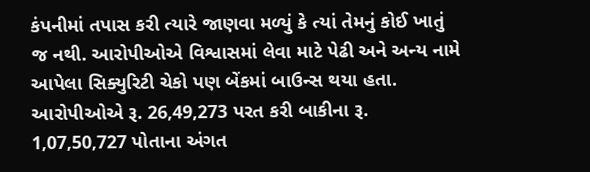કંપનીમાં તપાસ કરી ત્યારે જાણવા મળ્યું કે ત્યાં તેમનું કોઈ ખાતું જ નથી. આરોપીઓએ વિશ્વાસમાં લેવા માટે પેઢી અને અન્ય નામે આપેલા સિક્યુરિટી ચેકો પણ બેંકમાં બાઉન્સ થયા હતા. આરોપીઓએ રૂ. 26,49,273 પરત કરી બાકીના રૂ. 1,07,50,727 પોતાના અંગત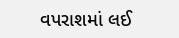વપરાશમાં લઈ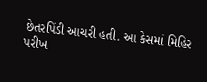છેતરપિંડી આચરી હતી. આ કેસમાં મિહિર પરીખ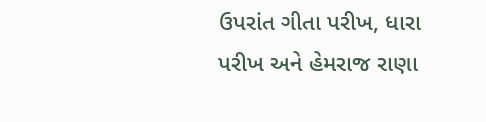ઉપરાંત ગીતા પરીખ, ધારા પરીખ અને હેમરાજ રાણા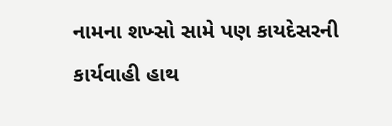નામના શખ્સો સામે પણ કાયદેસરની કાર્યવાહી હાથ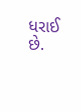ધરાઈ છે.